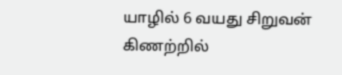யாழில் 6 வயது சிறுவன் கிணற்றில்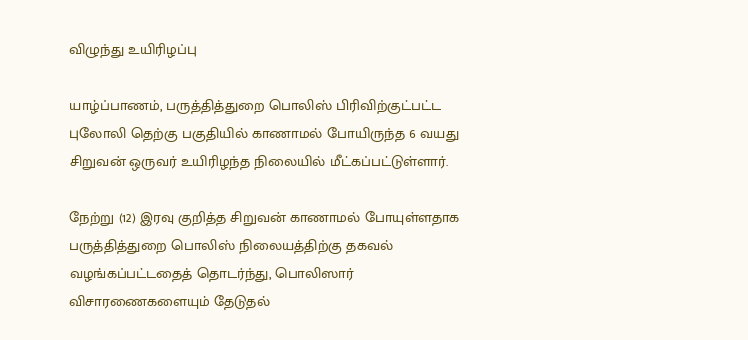விழுந்து உயிரிழப்பு

யாழ்ப்பாணம், பருத்தித்துறை பொலிஸ் பிரிவிற்குட்பட்ட புலோலி தெற்கு பகுதியில் காணாமல் போயிருந்த 6 வயது சிறுவன் ஒருவர் உயிரிழந்த நிலையில் மீட்கப்பட்டுள்ளார்.

நேற்று (12) இரவு குறித்த சிறுவன் காணாமல் போயுள்ளதாக பருத்தித்துறை பொலிஸ் நிலையத்திற்கு தகவல் வழங்கப்பட்டதைத் தொடர்ந்து, பொலிஸார் விசாரணைகளையும் தேடுதல்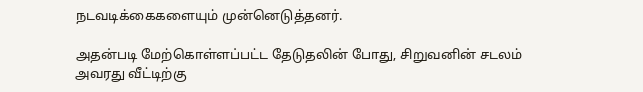நடவடிக்கைகளையும் முன்னெடுத்தனர்.

அதன்படி மேற்கொள்ளப்பட்ட தேடுதலின் போது, சிறுவனின் சடலம் அவரது வீட்டிற்கு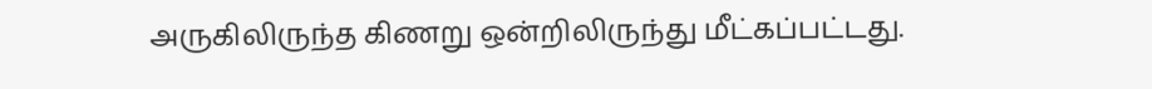அருகிலிருந்த கிணறு ஒன்றிலிருந்து மீட்கப்பட்டது.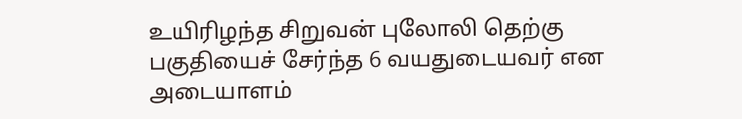உயிரிழந்த சிறுவன் புலோலி தெற்கு பகுதியைச் சேர்ந்த 6 வயதுடையவர் என அடையாளம்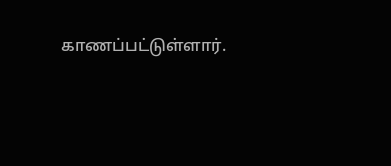காணப்பட்டுள்ளார்.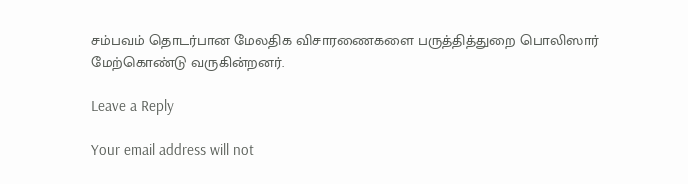சம்பவம் தொடர்பான மேலதிக விசாரணைகளை பருத்தித்துறை பொலிஸார் மேற்கொண்டு வருகின்றனர்.

Leave a Reply

Your email address will not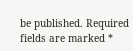be published. Required fields are marked *